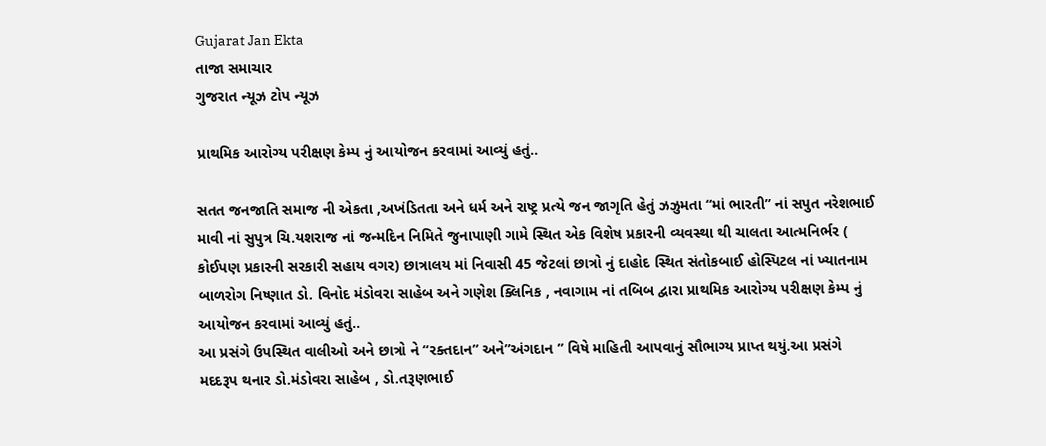Gujarat Jan Ekta
તાજા સમાચાર
ગુજરાત ન્યૂઝ ટોપ ન્યૂઝ

પ્રાથમિક આરોગ્ય પરીક્ષણ કેમ્પ નું આયોજન કરવામાં આવ્યું હતું..

સતત જનજાતિ સમાજ ની એકતા ,અખંડિતતા અને ધર્મ અને રાષ્ટ્ર પ્રત્યે જન જાગૃતિ હેતું ઝઝુમતા “માં ભારતી” નાં સપુત નરેશભાઈ માવી નાં સુપુત્ર ચિ.યશરાજ નાં જન્મદિન નિમિતે જુનાપાણી ગામે સ્થિત એક વિશેષ પ્રકારની વ્યવસ્થા થી ચાલતા આત્મનિર્ભર ( કોઈપણ પ્રકારની સરકારી સહાય વગર) છાત્રાલય માં નિવાસી 45 જેટલાં છાત્રો નું દાહોદ સ્થિત સંતોકબાઈ હોસ્પિટલ નાં ખ્યાતનામ બાળરોગ નિષ્ણાત ડો. વિનોદ મંડોવરા સાહેબ અને ગણેશ ક્લિનિક , નવાગામ નાં તબિબ દ્વારા પ્રાથમિક આરોગ્ય પરીક્ષણ કેમ્પ નું આયોજન કરવામાં આવ્યું હતું..
આ પ્રસંગે ઉપસ્થિત વાલીઓ અને છાત્રો ને “રક્તદાન” અને”અંગદાન ” વિષે માહિતી આપવાનું સૌભાગ્ય પ્રાપ્ત થયું.આ પ્રસંગે મદદરૂપ થનાર ડો.મંડોવરા સાહેબ , ડો.તરૂણભાઈ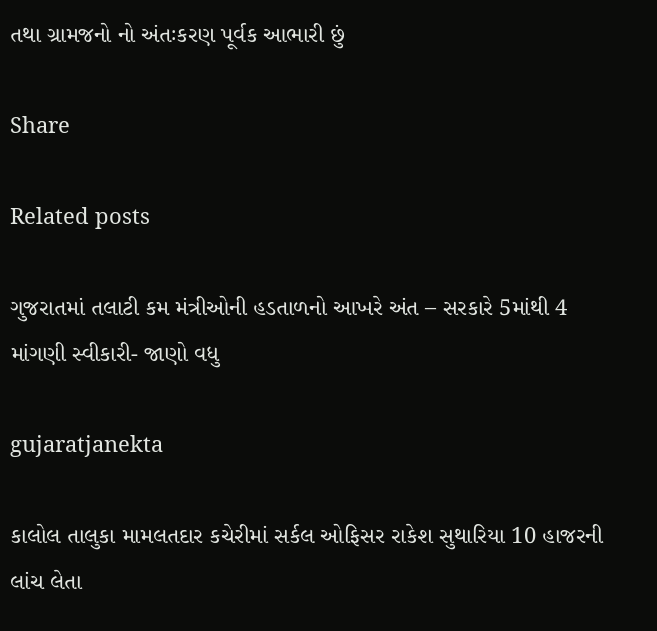તથા ગ્રામજનો નો અંતઃકરણ પૂર્વક આભારી છું

Share

Related posts

ગુજરાતમાં તલાટી કમ મંત્રીઓની હડતાળનો આખરે અંત – સરકારે 5માંથી 4 માંગણી સ્વીકારી- જાણો વધુ

gujaratjanekta

કાલોલ તાલુકા મામલતદાર કચેરીમાં સર્કલ ઓફિસર રાકેશ સુથારિયા 10 હાજરની લાંચ લેતા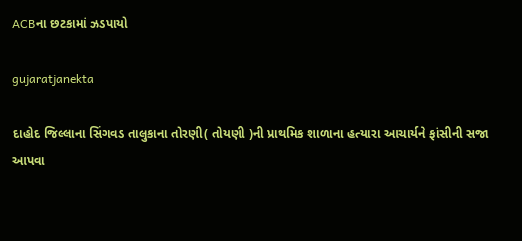ACBના છટકામાં ઝડપાયો

gujaratjanekta

દાહોદ જિલ્લાના સિંગવડ તાલુકાના તોરણી( તોયણી )ની પ્રાથમિક શાળાના હત્યારા આચાર્યને ફાંસીની સજા આપવા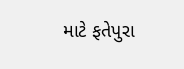માટે ફતેપુરા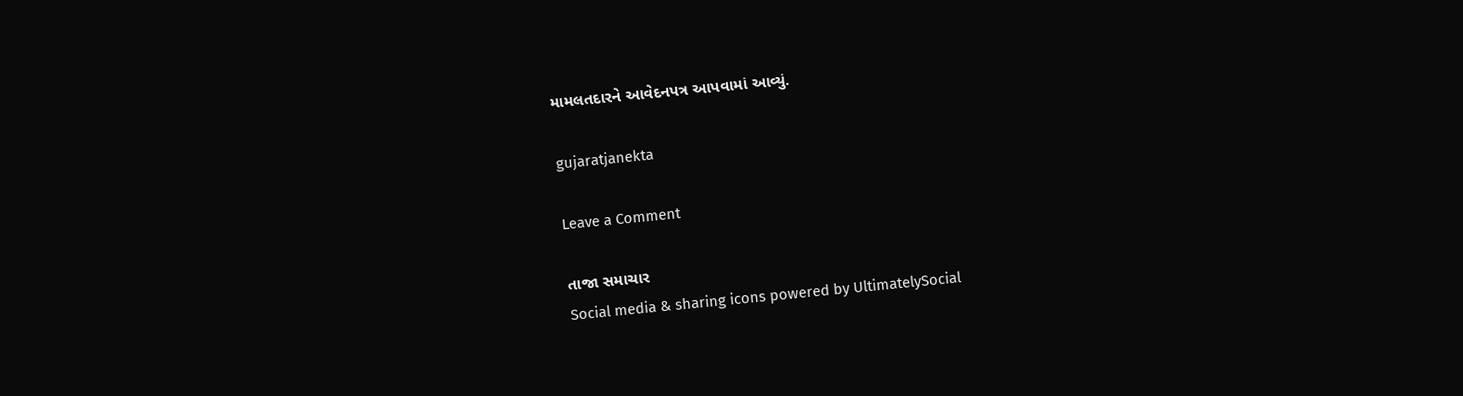મામલતદારને આવેદનપત્ર આપવામાં આવ્યું.

gujaratjanekta

Leave a Comment

તાજા સમાચાર
Social media & sharing icons powered by UltimatelySocial